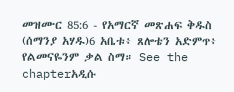መዝሙር 85:6 - የአማርኛ መጽሐፍ ቅዱስ (ሰማንያ አሃዱ)6 አቤቱ፥ ጸሎቴን አድምጥ፥ የልመናዬንም ቃል ስማ። See the chapterአዲሱ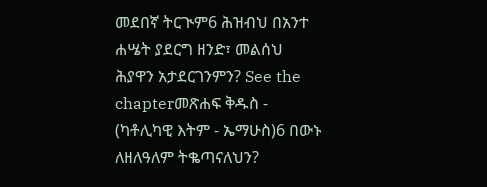መደበኛ ትርጒም6 ሕዝብህ በአንተ ሐሤት ያደርግ ዘንድ፣ መልሰህ ሕያዋን አታደርገንምን? See the chapterመጽሐፍ ቅዱስ - (ካቶሊካዊ እትም - ኤማሁስ)6 በውኑ ለዘለዓለም ትቈጣናለህን?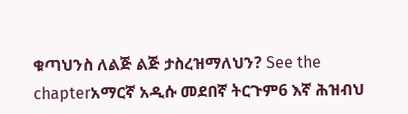ቁጣህንስ ለልጅ ልጅ ታስረዝማለህን? See the chapterአማርኛ አዲሱ መደበኛ ትርጉም6 እኛ ሕዝብህ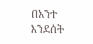በአንተ እንደሰት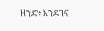ዘንድ፥ እንደገና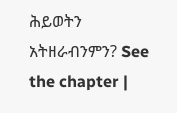ሕይወትን አትዘራብንምን? See the chapter |